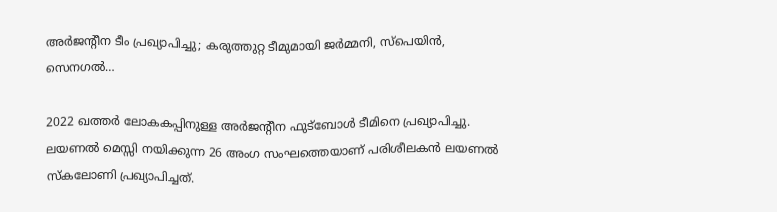അര്‍ജൻ്റീന ടീം പ്രഖ്യാപിച്ചു; കരുത്തുറ്റ ടീമുമായി ജർമ്മനി, സ്പെയിൻ, സെനഗൽ…

2022 ഖത്തര്‍ ലോകകപ്പിനുള്ള അര്‍ജന്റീന ഫുട്‌ബോള്‍ ടീമിനെ പ്രഖ്യാപിച്ചു. ലയണല്‍ മെസ്സി നയിക്കുന്ന 26 അംഗ സംഘത്തെയാണ് പരിശീലകന്‍ ലയണല്‍ സ്‌കലോണി പ്രഖ്യാപിച്ചത്.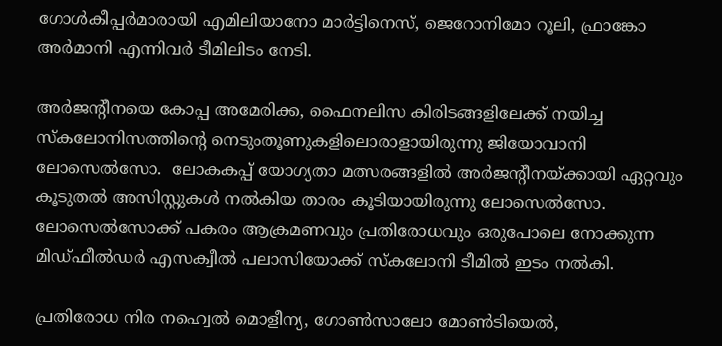ഗോള്‍കീപ്പര്‍മാരായി എമിലിയാനോ മാര്‍ട്ടിനെസ്, ജെറോനിമോ റൂലി, ഫ്രാങ്കോ അര്‍മാനി എന്നിവര്‍ ടീമിലിടം നേടി.

അര്‍ജന്‍റീനയെ കോപ്പ അമേരിക്ക, ഫൈനലിസ കിരിടങ്ങളിലേക്ക് നയിച്ച സ്‌കലോനിസത്തിന്‍റെ നെടുംതൂണുകളിലൊരാളായിരുന്നു ജിയോവാനി ലോസെൽസോ.  ലോകകപ്പ് യോഗ്യതാ മത്സരങ്ങളിൽ അര്‍ജന്‍റീനയ്ക്കായി ഏറ്റവും കൂടുതൽ അസിസ്റ്റുകൾ നൽകിയ താരം കൂടിയായിരുന്നു ലോസെല്‍സോ. ലോസെല്‍സോക്ക് പകരം ആക്രമണവും പ്രതിരോധവും ഒരുപോലെ നോക്കുന്ന മിഡ്ഫീൽഡര്‍ എസക്വീൽ പലാസിയോക്ക് സ്കലോനി ടീമില്‍ ഇടം നല്‍കി.

പ്രതിരോധ നിര നഹ്വെല്‍ മൊളീന്യ, ഗോണ്‍സാലോ മോണ്‍ടിയെല്‍,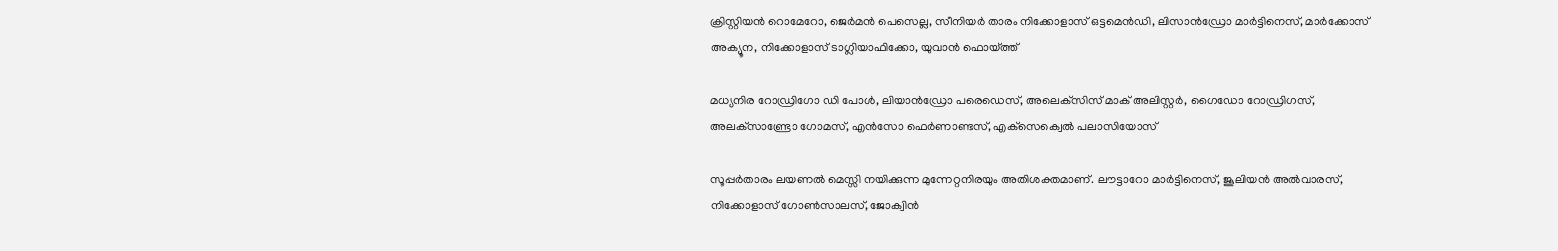ക്രിസ്റ്റിയന്‍ റൊമേറോ, ജെര്‍മന്‍ പെസെല്ല, സീനിയര്‍ താരം നിക്കോളാസ് ഒട്ടമെന്‍ഡി, ലിസാന്‍ഡ്രോ മാര്‍ട്ടിനെസ്, മാര്‍ക്കോസ് അക്യൂന, നിക്കോളാസ് ടാഗ്ലിയാഫിക്കോ, യുവാന്‍ ഫൊയ്ത്ത്

മധ്യനിര റോഡ്രിഗോ ഡി പോള്‍, ലിയാന്‍ഡ്രോ പരെഡെസ്, അലെക്‌സിസ് മാക് അലിസ്റ്റര്‍, ഗൈഡോ റോഡ്രിഗസ്, അലക്‌സാണ്ട്രോ ഗോമസ്, എന്‍സോ ഫെര്‍ണാണ്ടസ്, എക്‌സെക്വെല്‍ പലാസിയോസ്

സൂപ്പര്‍താരം ലയണല്‍ മെസ്സി നയിക്കുന്ന മുന്നേറ്റനിരയും അതിശക്തമാണ്. ലൗട്ടാറോ മാര്‍ട്ടിനെസ്, ജൂലിയന്‍ അല്‍വാരസ്, നിക്കോളാസ് ഗോണ്‍സാലസ്, ജോക്വിന്‍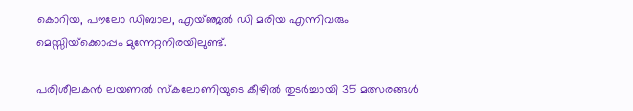കൊറിയ, പൗലോ ഡിബാല, എയ്ഞ്ജല്‍ ഡി മരിയ എന്നിവരും മെസ്സിയ്‌ക്കൊപ്പം മുന്നേറ്റനിരയിലുണ്ട്.

പരിശീലകന്‍ ലയണല്‍ സ്‌കലോണിയുടെ കീഴില്‍ തുടര്‍ച്ചായി 35 മത്സരങ്ങള്‍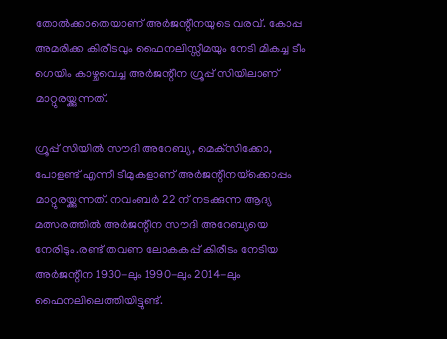തോല്‍ക്കാതെയാണ് അര്‍ജന്റീനയുടെ വരവ്. കോപ്പ അമരിക്ക കിരീടവും ഫൈനലിസ്സീമയും നേടി മികച്ച ടീം ഗെയിം കാഴ്ചവെച്ച അര്‍ജന്റീന ഗ്രൂപ്പ് സിയിലാണ് മാറ്റുരയ്ക്കുന്നത്.

ഗ്രൂപ്പ് സിയില്‍ സൗദി അറേബ്യ, മെക്‌സിക്കോ, പോളണ്ട് എന്നീ ടീമുകളാണ് അര്‍ജന്റീനയ്‌ക്കൊപ്പം മാറ്റുരയ്ക്കുന്നത്. നവംബര്‍ 22 ന് നടക്കുന്ന ആദ്യ മത്സരത്തില്‍ അര്‍ജന്റീന സൗദി അറേബ്യയെ നേരിടും.രണ്ട് തവണ ലോകകപ്പ് കിരീടം നേടിയ അര്‍ജന്റീന 1930-ലും 1990-ലും 2014-ലും ഫൈനലിലെത്തിയിട്ടുണ്ട്.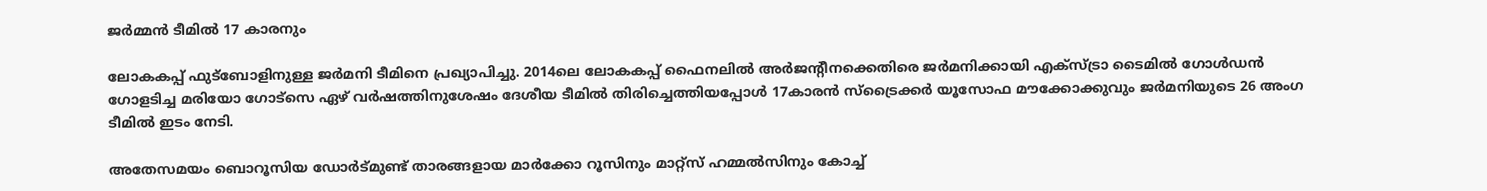ജർമ്മൻ ടീമിൽ 17 കാരനും

ലോകകപ്പ് ഫുട്ബോളിനുള്ള ജര്‍മനി ടീമിനെ പ്രഖ്യാപിച്ചു. 2014ലെ ലോകകപ്പ് ഫൈനലില്‍ അര്‍ജന്‍റീനക്കെതിരെ ജര്‍മനിക്കായി എക്സ്ട്രാ ടൈമില്‍ ഗോള്‍ഡന്‍ ഗോളടിച്ച മരിയോ ഗോട്സെ ഏഴ് വര്‍ഷത്തിനുശേഷം ദേശീയ ടീമില്‍ തിരിച്ചെത്തിയപ്പോള്‍ 17കാരന്‍ സ്ട്രൈക്കര്‍ യൂസോഫ മൗക്കോക്കുവും ജര്‍മനിയുടെ 26 അംഗ ടീമില്‍ ഇടം നേടി.

അതേസമയം ബൊറൂസിയ ഡോര്‍‍ട്‌മുണ്ട് താരങ്ങളായ മാര്‍ക്കോ റൂസിനും മാറ്റ്സ് ഹമ്മല്‍സിനും കോച്ച്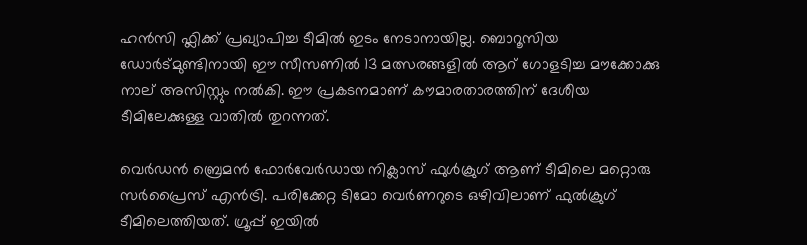ഹന്‍സി ഫ്ലിക്ക് പ്രഖ്യാപിച്ച ടീമില്‍ ഇടം നേടാനായില്ല. ബൊറൂസിയ ഡോര്‍ട്മുണ്ടിനായി ഈ സീസണില്‍ 13 മത്സരങ്ങളില്‍ ആറ് ഗോളടിച്ച മൗക്കോക്കു നാല് അസിസ്റ്റും നല്‍കി. ഈ പ്രകടനമാണ് കൗമാരതാരത്തിന് ദേശീയ ടീമിലേക്കുള്ള വാതില്‍ തുറന്നത്.

വെര്‍ഡന്‍ ബ്രെമന്‍ ഫോര്‍വേര്‍ഡായ നിക്ലാസ് ഫുള്‍ക്രുഗ് ആണ് ടീമിലെ മറ്റൊരു സര്‍പ്രൈസ് എന്‍ട്രി. പരിക്കേറ്റ ടിമോ വെര്‍ണറുടെ ഒഴിവിലാണ് ഫുല്‍ക്രുഗ് ടീമിലെത്തിയത്. ഗ്രൂപ്പ് ഇയില്‍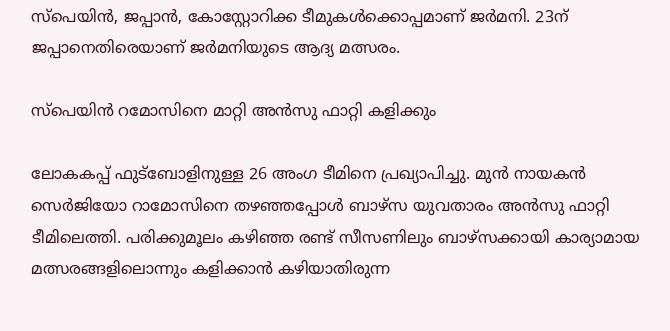സ്പെയിന്‍, ജപ്പാന്‍, കോസ്റ്റോറിക്ക ടീമുകള്‍ക്കൊപ്പമാണ് ജര്‍മനി. 23ന് ജപ്പാനെതിരെയാണ് ജര്‍മനിയുടെ ആദ്യ മത്സരം.

സ്പെയിൻ റമോസിനെ മാറ്റി അൻസു ഫാറ്റി കളിക്കും

ലോകകപ്പ് ഫുട്ബോളിനുള്ള 26 അംഗ ടീമിനെ പ്രഖ്യാപിച്ചു. മുന്‍ നായകന്‍ സെര്‍ജിയോ റാമോസിനെ തഴഞ്ഞപ്പോള്‍ ബാഴ്സ യുവതാരം അന്‍സു ഫാറ്റി ടീമിലെത്തി. പരിക്കുമൂലം കഴിഞ്ഞ രണ്ട് സീസണിലും ബാഴ്സക്കായി കാര്യാമായ മത്സരങ്ങളിലൊന്നും കളിക്കാന്‍ കഴിയാതിരുന്ന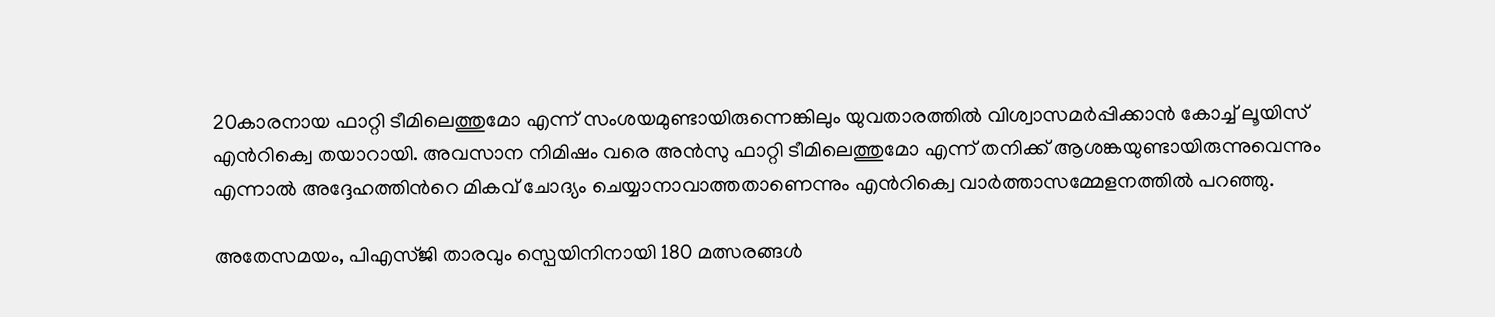20കാരനായ ഫാറ്റി ടീമിലെത്തുമോ എന്ന് സംശയമുണ്ടായിരുന്നെങ്കിലും യുവതാരത്തില്‍ വിശ്വാസമര്‍പ്പിക്കാന്‍ കോച്ച് ലൂയിസ് എന്‍റിക്വെ തയാറായി. അവസാന നിമിഷം വരെ അന്‍സു ഫാറ്റി ടീമിലെത്തുമോ എന്ന് തനിക്ക് ആശങ്കയുണ്ടായിരുന്നുവെന്നും എന്നാല്‍ അദ്ദേഹത്തിന്‍റെ മികവ് ചോദ്യം ചെയ്യാനാവാത്തതാണെന്നും എന്‍റിക്വെ വാര്‍ത്താസമ്മേളനത്തില്‍ പറഞ്ഞു.

അതേസമയം, പിഎസ്‌ജി താരവും സ്പെയിനിനായി 180 മത്സരങ്ങള്‍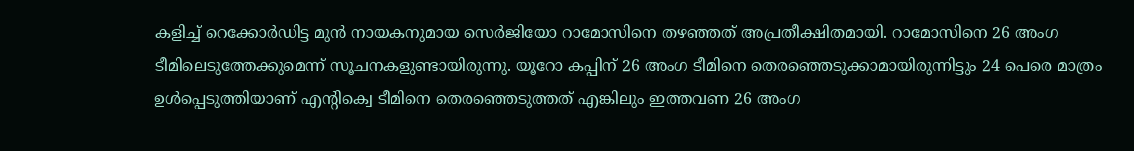കളിച്ച് റെക്കോര്‍ഡിട്ട മുന്‍ നായകനുമായ സെര്‍ജിയോ റാമോസിനെ തഴഞ്ഞത് അപ്രതീക്ഷിതമായി. റാമോസിനെ 26 അംഗ ടീമിലെടുത്തേക്കുമെന്ന് സൂചനകളുണ്ടായിരുന്നു. യൂറോ കപ്പിന് 26 അംഗ ടീമിനെ തെരഞ്ഞെടുക്കാമായിരുന്നിട്ടും 24 പെരെ മാത്രം ഉള്‍പ്പെടുത്തിയാണ് എന്‍റിക്വെ ടീമിനെ തെരഞ്ഞെടുത്തത് എങ്കിലും ഇത്തവണ 26 അംഗ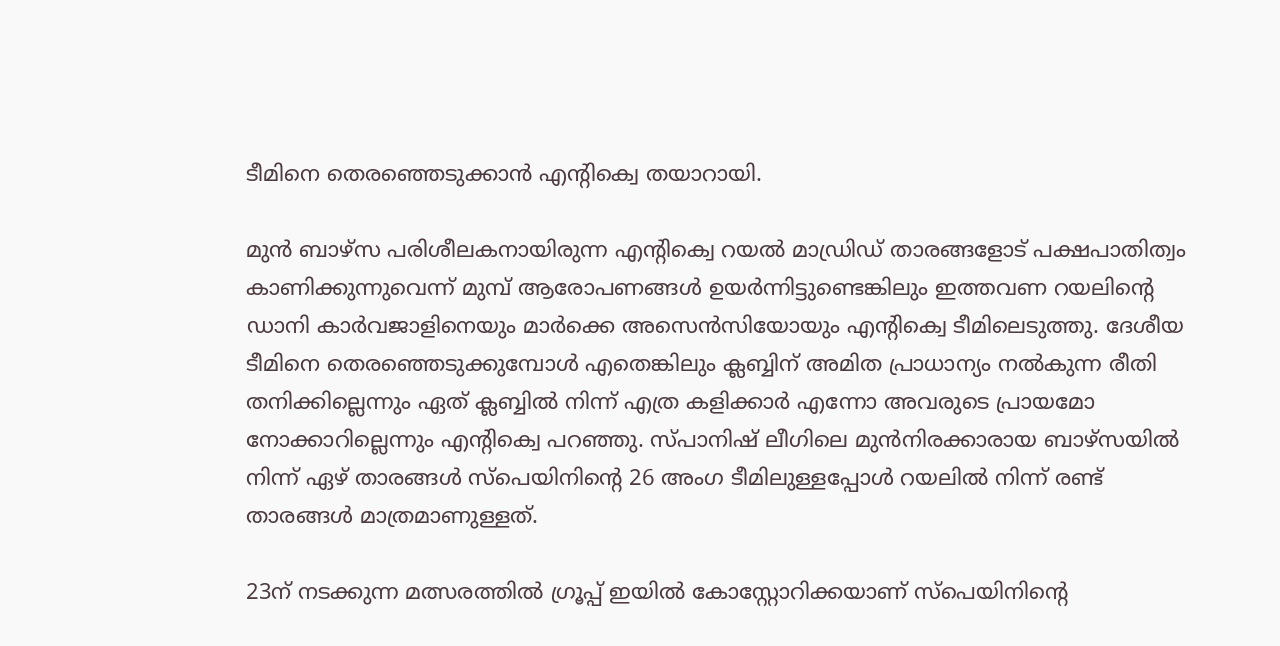ടീമിനെ തെരഞ്ഞെടുക്കാന്‍ എന്‍റിക്വെ തയാറായി.

മുന്‍ ബാഴ്സ പരിശീലകനായിരുന്ന എന്‍റിക്വെ റയല്‍ മാഡ്രിഡ് താരങ്ങളോട് പക്ഷപാതിത്വം കാണിക്കുന്നുവെന്ന് മുമ്പ് ആരോപണങ്ങള്‍ ഉയര്‍ന്നിട്ടുണ്ടെങ്കിലും ഇത്തവണ റയലിന്‍റെ ഡാനി കാര്‍വജാളിനെയും മാര്‍ക്കെ അസെന്‍സിയോയും എന്‍റിക്വെ ടീമിലെടുത്തു. ദേശീയ ടീമിനെ തെരഞ്ഞെടുക്കുമ്പോള്‍ എതെങ്കിലും ക്ലബ്ബിന് അമിത പ്രാധാന്യം നല്‍കുന്ന രീതി തനിക്കില്ലെന്നും ഏത് ക്ലബ്ബില്‍ നിന്ന് എത്ര കളിക്കാര്‍ എന്നോ അവരുടെ പ്രായമോ നോക്കാറില്ലെന്നും എന്‍റിക്വെ പറഞ്ഞു. സ്പാനിഷ് ലീഗിലെ മുന്‍നിരക്കാരായ ബാഴ്സയില്‍ നിന്ന് ഏഴ് താരങ്ങള്‍ സ്പെയിനിന്‍റെ 26 അംഗ ടീമിലുള്ളപ്പോള്‍ റയലില്‍ നിന്ന് രണ്ട് താരങ്ങള്‍ മാത്രമാണുള്ളത്.

23ന് നടക്കുന്ന മത്സരത്തില്‍ ഗ്രൂപ്പ് ഇയില്‍ കോസ്റ്റോറിക്കയാണ് സ്പെയിനിന്‍റെ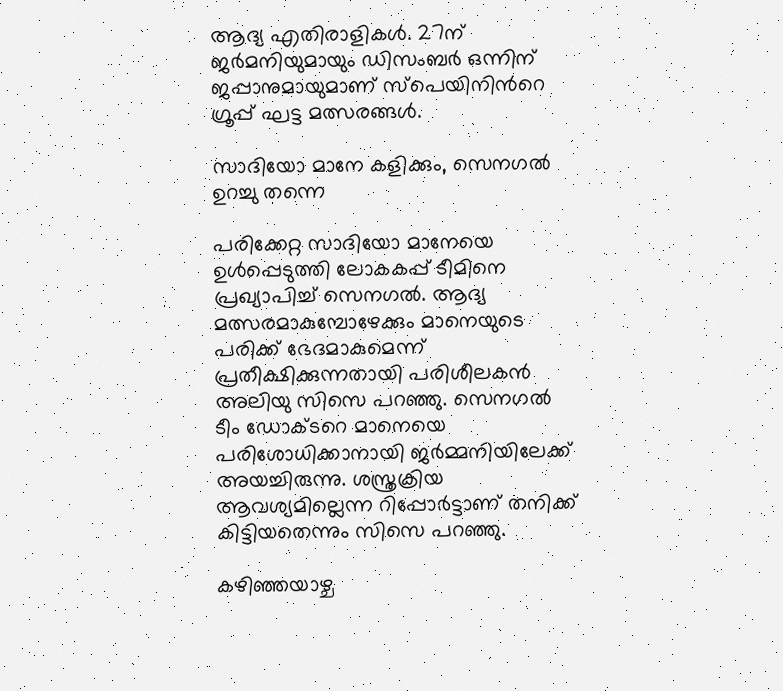ആദ്യ എതിരാളികള്‍. 27ന് ജര്‍മനിയുമായും ഡിസംബര്‍ ഒന്നിന് ജപ്പാനുമായുമാണ് സ്പെയിനിന്‍റെ ഗ്രൂപ്പ് ഘട്ട മത്സരങ്ങള്‍.

സാദിയോ മാനേ കളിക്കും, സെനഗൽ ഉറച്ചു തന്നെ

പരിക്കേറ്റ സാദിയോ മാനേയെ ഉള്‍പ്പെടുത്തി ലോകകപ്പ് ടീമിനെ പ്രഖ്യാപിച്ച് സെനഗല്‍. ആദ്യ മത്സരമാകുമ്പോഴേക്കും മാനെയുടെ പരിക്ക് ഭേദമാകുമെന്ന് പ്രതീക്ഷിക്കുന്നതായി പരിശീലകന്‍ അലിയു സിസെ പറഞ്ഞു. സെനഗല്‍ ടീം ഡോക്ടറെ മാനെയെ പരിശോധിക്കാനായി ജര്‍മ്മനിയിലേക്ക് അയച്ചിരുന്നു. ശസ്ത്രക്രിയ ആവശ്യമില്ലെന്ന റിപ്പോര്‍ട്ടാണ് തനിക്ക് കിട്ടിയതെന്നും സിസെ പറഞ്ഞു.

കഴിഞ്ഞയാഴ്ച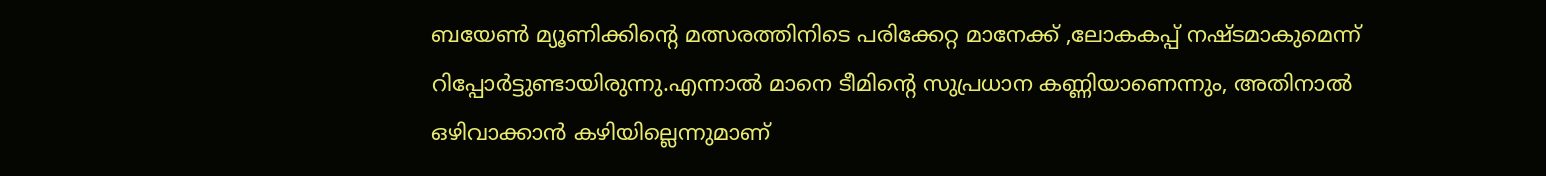ബയേണ്‍ മ്യൂണിക്കിന്‍റെ മത്സരത്തിനിടെ പരിക്കേറ്റ മാനേക്ക് ,ലോകകപ്പ് നഷ്ടമാകുമെന്ന് റിപ്പോര്‍ട്ടുണ്ടായിരുന്നു.എന്നാൽ മാനെ ടീമിന്‍റെ സുപ്രധാന കണ്ണിയാണെന്നും, അതിനാല്‍ ഒഴിവാക്കാന്‍ കഴിയില്ലെന്നുമാണ്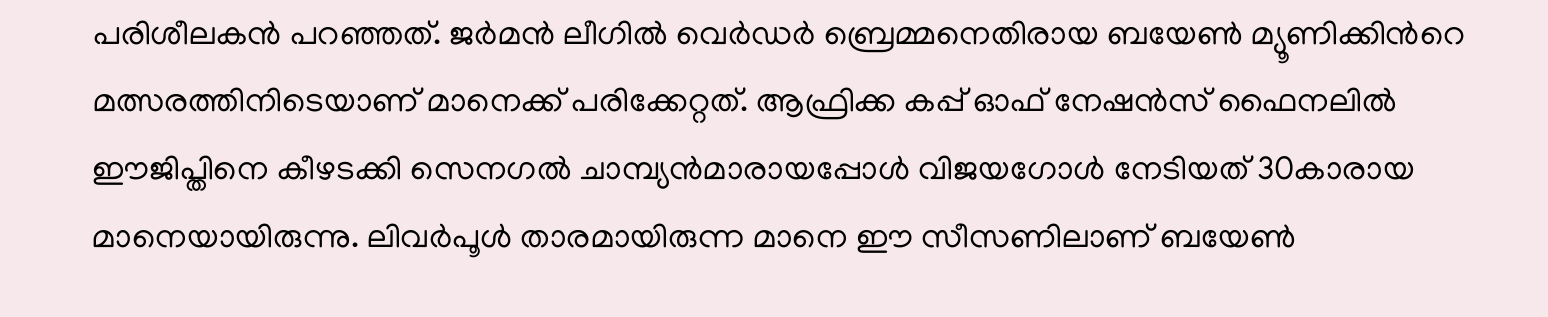പരിശീലകന്‍ പറഞ്ഞത്. ജര്‍മന്‍ ലീഗില്‍ വെര്‍ഡര്‍ ബ്രെമ്മനെതിരായ ബയേണ്‍ മ്യൂണിക്കിന്‍റെ മത്സരത്തിനിടെയാണ് മാനെക്ക് പരിക്കേറ്റത്. ആഫ്രിക്ക കപ്പ് ഓഫ് നേഷന്‍സ് ഫൈനലില്‍ ഈജിപ്തിനെ കീഴടക്കി സെനഗല്‍ ചാമ്പ്യന്‍മാരായപ്പോള്‍ വിജയഗോള്‍ നേടിയത് 30കാരായ മാനെയായിരുന്നു. ലിവര്‍പൂള്‍ താരമായിരുന്ന മാനെ ഈ സീസണിലാണ് ബയേണ്‍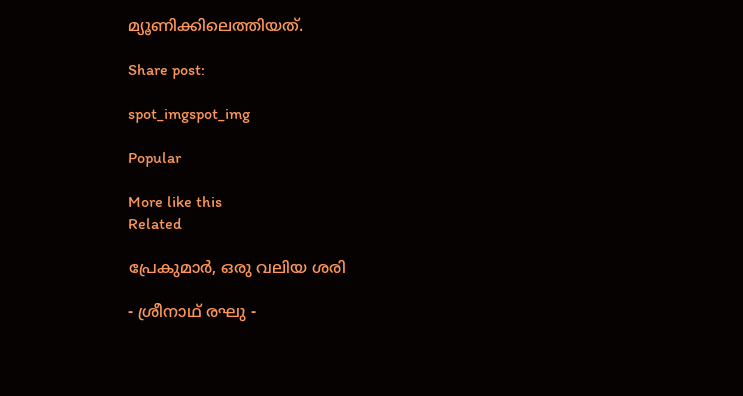മ്യൂണിക്കിലെത്തിയത്.

Share post:

spot_imgspot_img

Popular

More like this
Related

പ്രേകുമാർ, ഒരു വലിയ ശരി

- ശ്രീനാഥ് രഘു -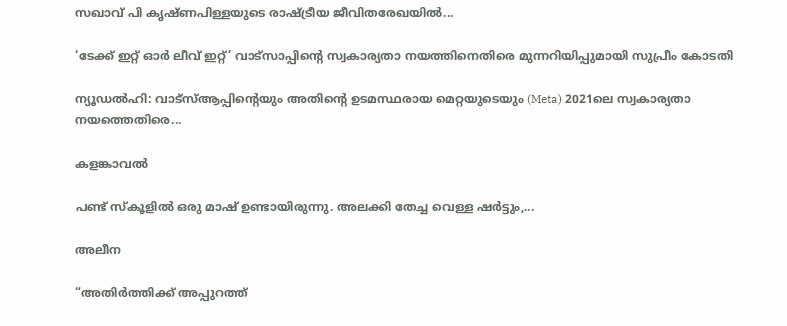സഖാവ് പി കൃഷ്ണപിള്ളയുടെ രാഷ്ട്രീയ ജീവിതരേഖയിൽ...

‘ടേക്ക് ഇറ്റ് ഓർ ലീവ് ഇറ്റ്’ വാട്സാപ്പിന്റെ സ്വകാര്യതാ നയത്തിനെതിരെ മുന്നറിയിപ്പുമായി സുപ്രീം കോടതി

ന്യൂഡൽഹി: വാട്‌സ്ആപ്പിന്റെയും അതിന്റെ ഉടമസ്ഥരായ മെറ്റയുടെയും (Meta) 2021ലെ സ്വകാര്യതാ നയത്തെതിരെ...

കളങ്കാവൽ

പണ്ട് സ്കൂളിൽ ഒരു മാഷ് ഉണ്ടായിരുന്നു. അലക്കി തേച്ച വെള്ള ഷർട്ടും,...

അലീന

“അതിര്‍ത്തിക്ക് അപ്പുറത്ത്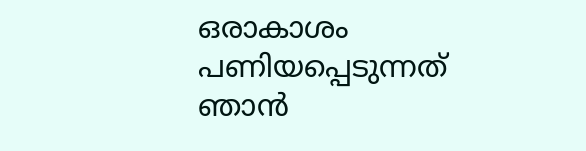ഒരാകാശം പണിയപ്പെടുന്നത് ഞാന്‍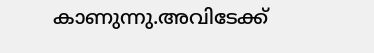കാണുന്നു.അവിടേക്ക്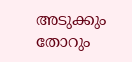അടുക്കും തോറും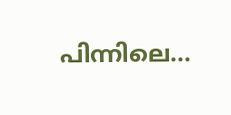പിന്നിലെ...